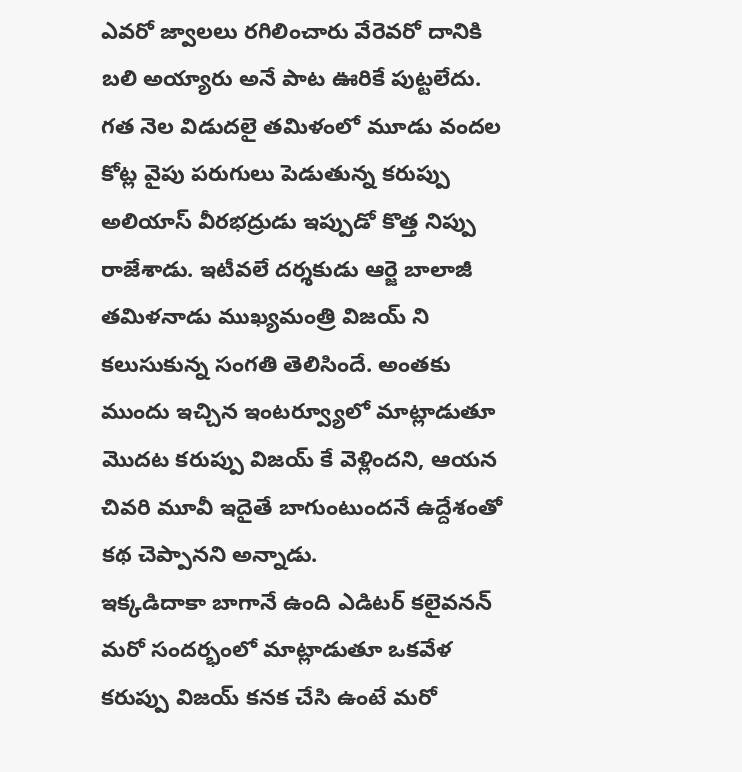ఎవరో జ్వాలలు రగిలించారు వేరెవరో దానికి బలి అయ్యారు అనే పాట ఊరికే పుట్టలేదు. గత నెల విడుదలై తమిళంలో మూడు వందల కోట్ల వైపు పరుగులు పెడుతున్న కరుప్పు అలియాస్ వీరభద్రుడు ఇప్పుడో కొత్త నిప్పు రాజేశాడు. ఇటీవలే దర్శకుడు ఆర్జె బాలాజీ తమిళనాడు ముఖ్యమంత్రి విజయ్ ని కలుసుకున్న సంగతి తెలిసిందే. అంతకు ముందు ఇచ్చిన ఇంటర్వ్యూలో మాట్లాడుతూ మొదట కరుప్పు విజయ్ కే వెళ్లిందని, ఆయన చివరి మూవీ ఇదైతే బాగుంటుందనే ఉద్దేశంతో కథ చెప్పానని అన్నాడు.
ఇక్కడిదాకా బాగానే ఉంది ఎడిటర్ కలైవనన్ మరో సందర్భంలో మాట్లాడుతూ ఒకవేళ కరుప్పు విజయ్ కనక చేసి ఉంటే మరో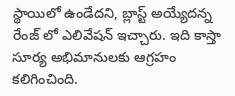స్థాయిలో ఉండేదని, బ్లాస్ట్ అయ్యేదన్న రేంజ్ లో ఎలివేషన్ ఇచ్చారు. ఇది కాస్తా సూర్య అభిమానులకు ఆగ్రహం కలిగించింది.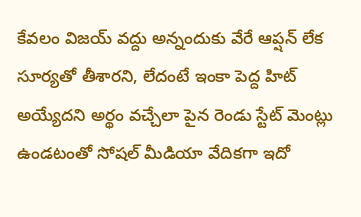కేవలం విజయ్ వద్దు అన్నందుకు వేరే ఆప్షన్ లేక సూర్యతో తీశారని, లేదంటే ఇంకా పెద్ద హిట్ అయ్యేదని అర్థం వచ్చేలా పైన రెండు స్టేట్ మెంట్లు ఉండటంతో సోషల్ మీడియా వేదికగా ఇదో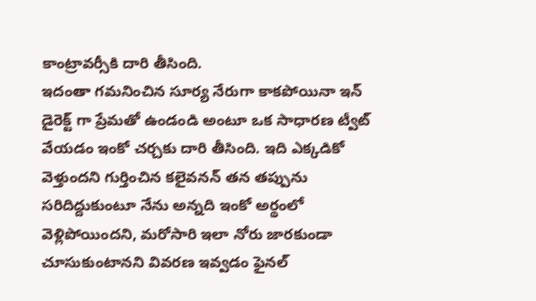కాంట్రావర్సీకి దారి తీసింది.
ఇదంతా గమనించిన సూర్య నేరుగా కాకపోయినా ఇన్ డైరెక్ట్ గా ప్రేమతో ఉండండి అంటూ ఒక సాధారణ ట్వీట్ వేయడం ఇంకో చర్చకు దారి తీసింది. ఇది ఎక్కడికో వెళ్తుందని గుర్తించిన కలైవనన్ తన తప్పును సరిదిద్దుకుంటూ నేను అన్నది ఇంకో అర్థంలో వెళ్లిపోయిందని, మరోసారి ఇలా నోరు జారకుండా చూసుకుంటానని వివరణ ఇవ్వడం ఫైనల్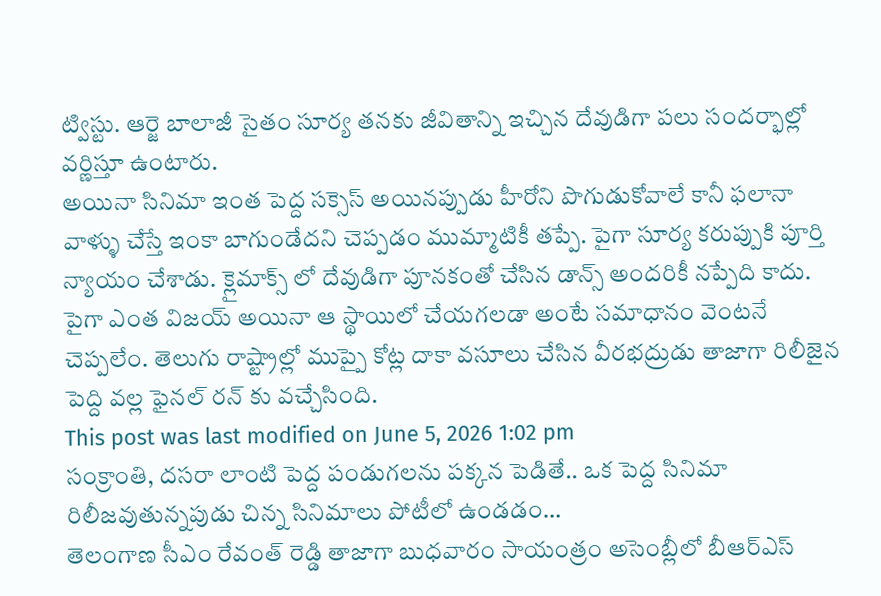ట్విస్టు. ఆర్జె బాలాజీ సైతం సూర్య తనకు జీవితాన్ని ఇచ్చిన దేవుడిగా పలు సందర్భాల్లో వర్ణిస్తూ ఉంటారు.
అయినా సినిమా ఇంత పెద్ద సక్సెస్ అయినప్పుడు హీరోని పొగుడుకోవాలే కానీ ఫలానా వాళ్ళు చేస్తే ఇంకా బాగుండేదని చెప్పడం ముమ్మాటికీ తప్పే. పైగా సూర్య కరుప్పుకి పూర్తి న్యాయం చేశాడు. క్లైమాక్స్ లో దేవుడిగా పూనకంతో చేసిన డాన్స్ అందరికీ నప్పేది కాదు. పైగా ఎంత విజయ్ అయినా ఆ స్థాయిలో చేయగలడా అంటే సమాధానం వెంటనే చెప్పలేం. తెలుగు రాష్ట్రాల్లో ముప్పై కోట్ల దాకా వసూలు చేసిన వీరభద్రుడు తాజాగా రిలీజైన పెద్ది వల్ల ఫైనల్ రన్ కు వచ్చేసింది.
This post was last modified on June 5, 2026 1:02 pm
సంక్రాంతి, దసరా లాంటి పెద్ద పండుగలను పక్కన పెడితే.. ఒక పెద్ద సినిమా రిలీజవుతున్నపుడు చిన్న సినిమాలు పోటీలో ఉండడం…
తెలంగాణ సీఎం రేవంత్ రెడ్డి తాజాగా బుధవారం సాయంత్రం అసెంబ్లీలో బీఆర్ఎస్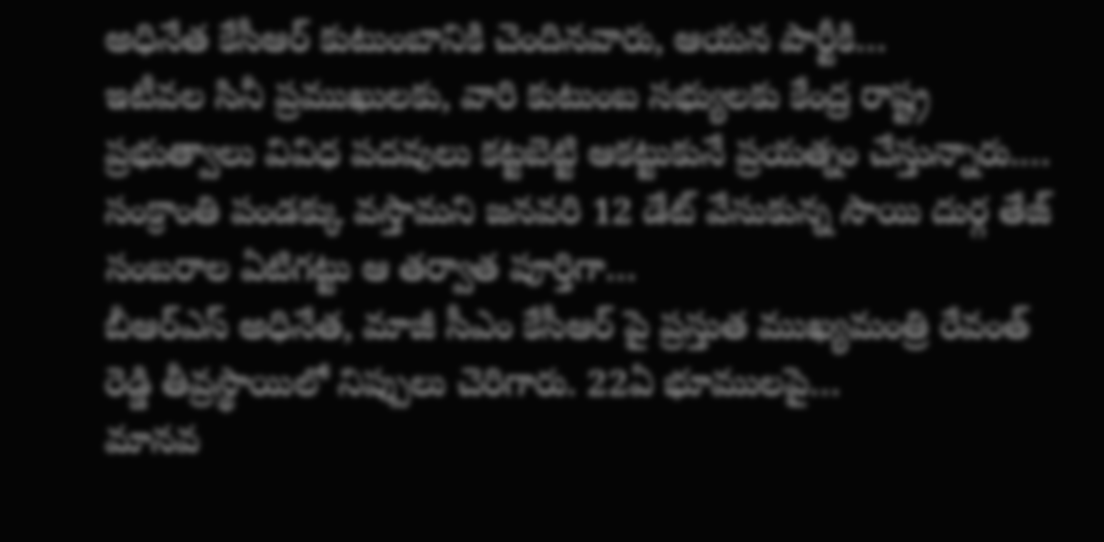అధినేత కేసీఆర్ కుటుంబానికి చెందినవారు, ఆయన పార్టీకి…
ఇటీవల సినీ ప్రముఖులకు, వారి కుటుంబ సభ్యులకు కేంద్ర రాష్ట్ర ప్రభుత్వాలు వివిధ పదవులు కట్టబెట్టి ఆకట్టుకునే ప్రయత్నం చేస్తున్నారు.…
సంక్రాంతి పండక్కు వస్తామని జనవరి 12 డేట్ వేసుకున్న సాయి దుర్గ తేజ్ సంబరాల ఏటిగట్టు ఆ తర్వాత పూర్తిగా…
బీఆర్ఎస్ అధినేత, మాజీ సీఎం కేసీఆర్ పై ప్రస్తుత ముఖ్యమంత్రి రేవంత్ రెడ్డి తీవ్రస్థాయిలో నిప్పులు చెరిగారు. 22ఏ భూములపై…
మానవ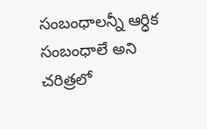సంబంధాలన్నీ ఆర్ధిక సంబంధాలే అని చరిత్రలో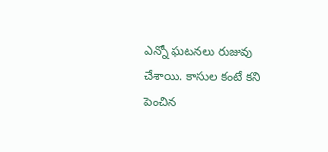ఎన్నో ఘటనలు రుజువు చేశాయి. కాసుల కంటే కని పెంచిన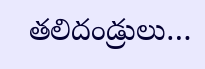తలిదండ్రులు…